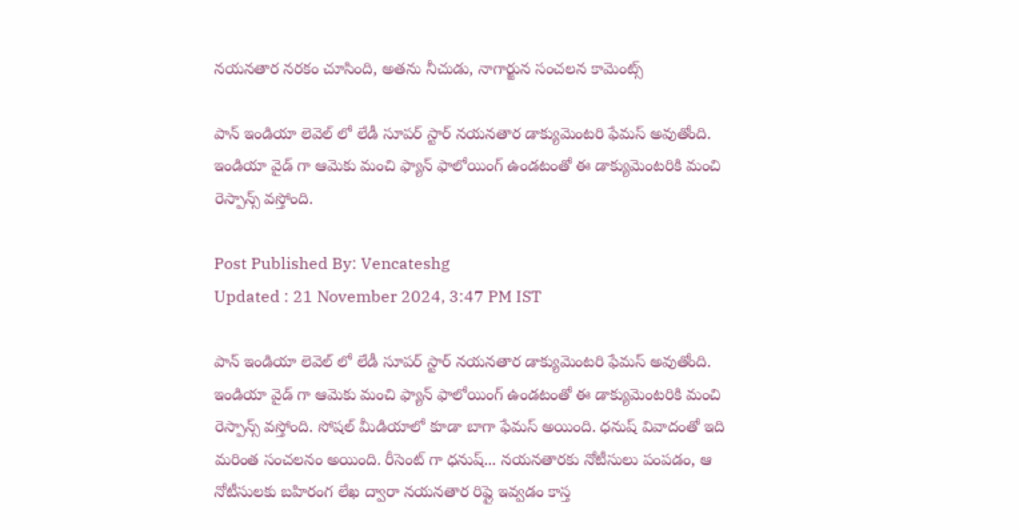నయనతార నరకం చూసింది, అతను నీచుడు, నాగార్జున సంచలన కామెంట్స్

పాన్ ఇండియా లెవెల్ లో లేడీ సూపర్ స్టార్ నయనతార డాక్యుమెంటరి ఫేమస్ అవుతోంది. ఇండియా వైడ్ గా ఆమెకు మంచి ఫ్యాన్ ఫాలోయింగ్ ఉండటంతో ఈ డాక్యుమెంటరికి మంచి రెస్పాన్స్ వస్తోంది.

Post Published By: Vencateshg
Updated : 21 November 2024, 3:47 PM IST

పాన్ ఇండియా లెవెల్ లో లేడీ సూపర్ స్టార్ నయనతార డాక్యుమెంటరి ఫేమస్ అవుతోంది. ఇండియా వైడ్ గా ఆమెకు మంచి ఫ్యాన్ ఫాలోయింగ్ ఉండటంతో ఈ డాక్యుమెంటరికి మంచి రెస్పాన్స్ వస్తోంది. సోషల్ మీడియాలో కూడా బాగా ఫేమస్ అయింది. ధనుష్ వివాదంతో ఇది మరింత సంచలనం అయింది. రీసెంట్ గా ధనుష్... నయనతారకు నోటీసులు పంపడం, ఆ నోటీసులకు బహిరంగ లేఖ ద్వారా నయనతార రిప్లై ఇవ్వడం కాస్త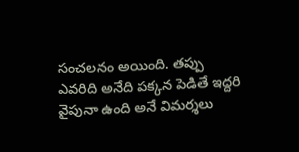సంచలనం అయింది. తప్పు ఎవరిది అనేది పక్కన పెడితే ఇద్దరి వైపునా ఉంది అనే విమర్శలు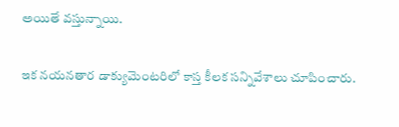అయితే వస్తున్నాయి.

ఇక నయనతార డాక్యుమెంటరిలో కాస్త కీలక సన్నివేశాలు చూపించారు.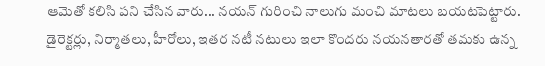ఆమెతో కలిసి పని చేసిన వారు... నయన్ గురించి నాలుగు మంచి మాటలు బయటపెట్టారు. డైరెక్టర్లు, నిర్మాతలు, హీరోలు, ఇతర నటీ నటులు ఇలా కొందరు నయనతారతో తమకు ఉన్న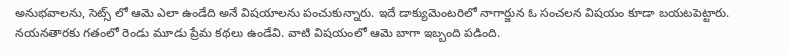అనుభవాలను, సెట్స్ లో ఆమె ఎలా ఉండేది అనే విషయాలను పంచుకున్నారు. ఇదే డాక్యుమెంటరిలో నాగార్జున ఓ సంచలన విషయం కూడా బయటపెట్టారు. నయనతారకు గతంలో రెండు మూడు ప్రేమ కథలు ఉండేవి. వాటి విషయంలో ఆమె బాగా ఇబ్బంది పడింది.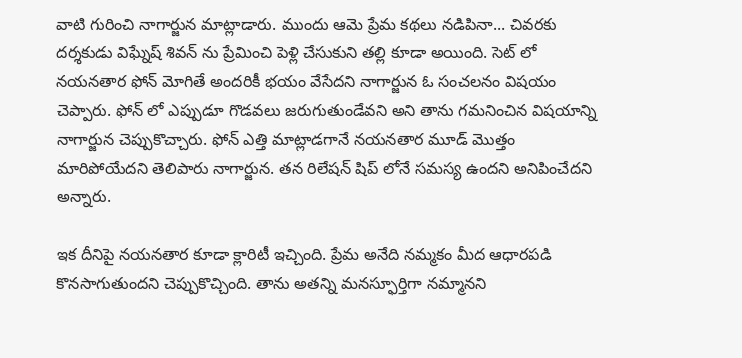వాటి గురించి నాగార్జున మాట్లాడారు. ముందు ఆమె ప్రేమ కథలు నడిపినా... చివరకు దర్శకుడు విఘ్నేష్ శివన్ ను ప్రేమించి పెళ్లి చేసుకుని తల్లి కూడా అయింది. సెట్ లో నయనతార ఫోన్ మోగితే అందరికీ భయం వేసేదని నాగార్జున ఓ సంచలనం విషయం చెప్పారు. ఫోన్ లో ఎప్పుడూ గొడవలు జరుగుతుండేవని అని తాను గమనించిన విషయాన్ని నాగార్జున చెప్పుకొచ్చారు. ఫోన్ ఎత్తి మాట్లాడగానే నయనతార మూడ్ మొత్తం మారిపోయేదని తెలిపారు నాగార్జున. తన రిలేషన్ షిప్ లోనే సమస్య ఉందని అనిపించేదని అన్నారు.

ఇక దీనిపై నయనతార కూడా క్లారిటీ ఇచ్చింది. ప్రేమ అనేది నమ్మకం మీద ఆధారపడి కొనసాగుతుందని చెప్పుకొచ్చింది. తాను అతన్ని మనస్ఫూర్తిగా నమ్మానని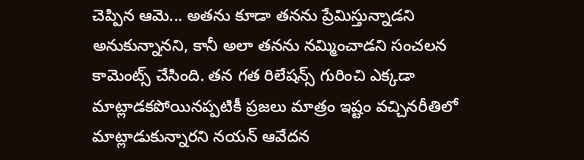చెప్పిన ఆమె... అతను కూడా తనను ప్రేమిస్తున్నాడని అనుకున్నానని, కానీ అలా తనను నమ్మించాడని సంచలన కామెంట్స్ చేసింది. తన గత రిలేషన్స్ గురించి ఎక్కడా మాట్లాడకపోయినప్పటికీ ప్రజలు మాత్రం ఇష్టం వచ్చినరీతిలో మాట్లాడుకున్నారని నయన్ ఆవేదన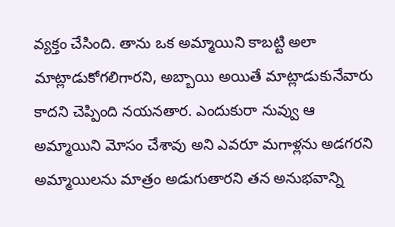వ్యక్తం చేసింది. తాను ఒక అమ్మాయిని కాబట్టి అలా మాట్లాడుకోగలిగారని, అబ్బాయి అయితే మాట్లాడుకునేవారు కాదని చెప్పింది నయనతార. ఎందుకురా నువ్వు ఆ అమ్మాయిని మోసం చేశావు అని ఎవరూ మగాళ్లను అడగరని అమ్మాయిలను మాత్రం అడుగుతారని తన అనుభవాన్ని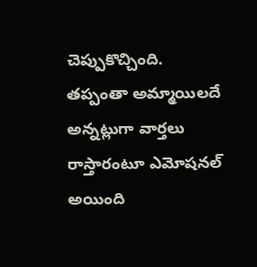చెప్పుకొచ్చింది. తప్పంతా అమ్మాయిలదే అన్నట్లుగా వార్తలు రాస్తారంటూ ఎమోషనల్ అయింది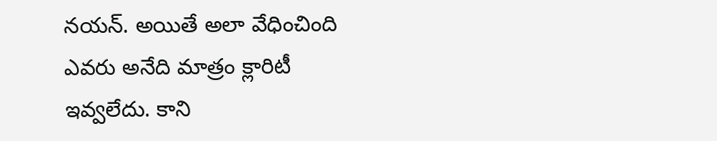నయన్. అయితే అలా వేధించింది ఎవరు అనేది మాత్రం క్లారిటీ ఇవ్వలేదు. కాని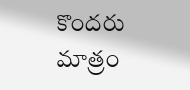కొందరు మాత్రం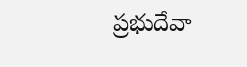ప్రభుదేవా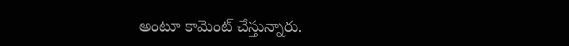అంటూ కామెంట్ చేస్తున్నారు.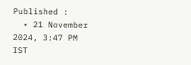Published :
  • 21 November 2024, 3:47 PM IST